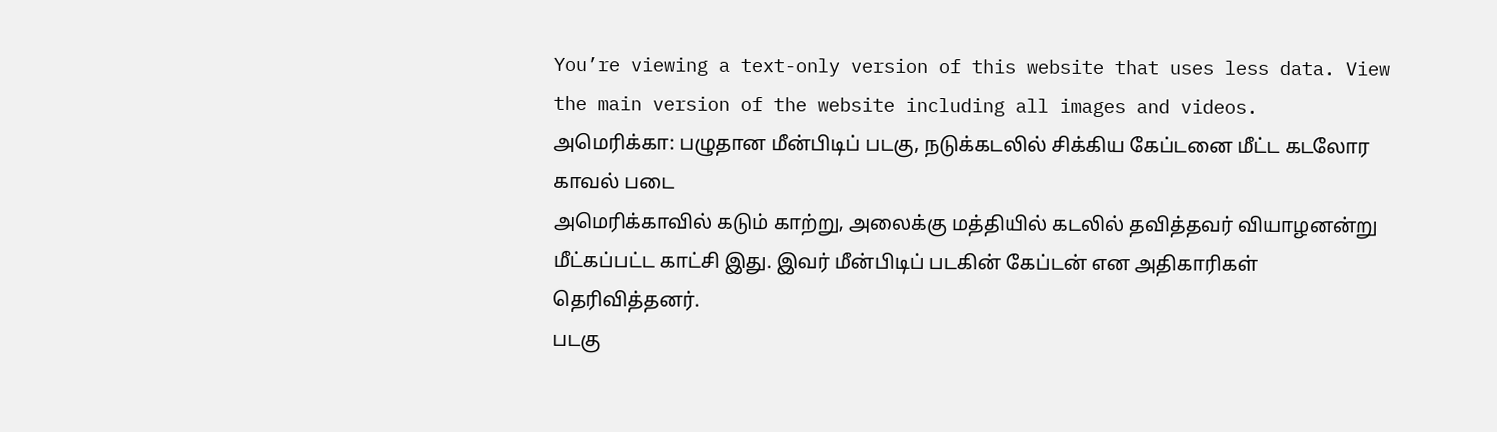You’re viewing a text-only version of this website that uses less data. View the main version of the website including all images and videos.
அமெரிக்கா: பழுதான மீன்பிடிப் படகு, நடுக்கடலில் சிக்கிய கேப்டனை மீட்ட கடலோர காவல் படை
அமெரிக்காவில் கடும் காற்று, அலைக்கு மத்தியில் கடலில் தவித்தவர் வியாழனன்று மீட்கப்பட்ட காட்சி இது. இவர் மீன்பிடிப் படகின் கேப்டன் என அதிகாரிகள் தெரிவித்தனர்.
படகு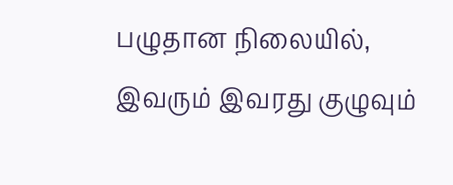பழுதான நிலையில், இவரும் இவரது குழுவும்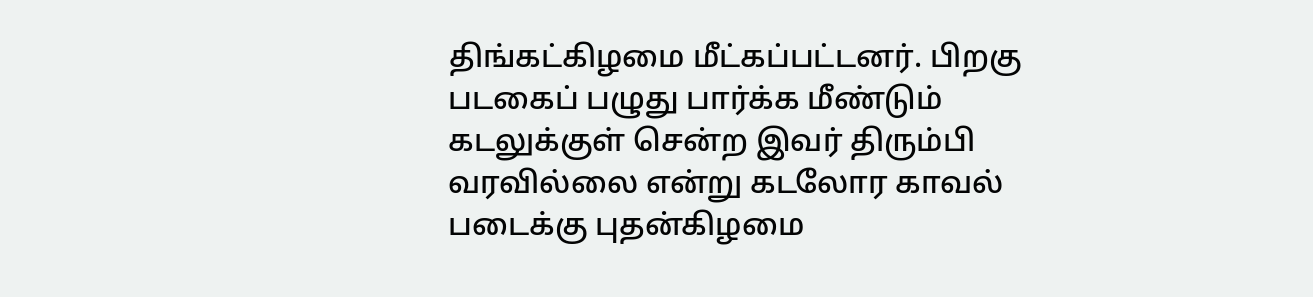திங்கட்கிழமை மீட்கப்பட்டனர். பிறகு படகைப் பழுது பார்க்க மீண்டும் கடலுக்குள் சென்ற இவர் திரும்பி வரவில்லை என்று கடலோர காவல் படைக்கு புதன்கிழமை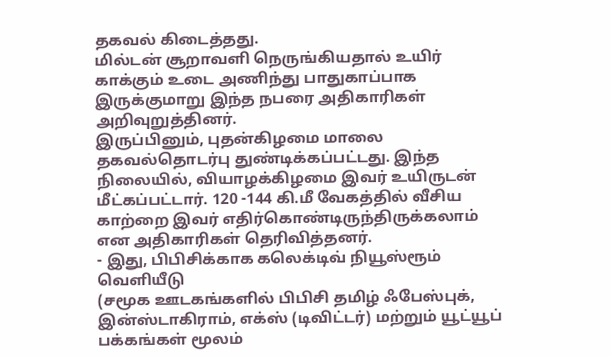தகவல் கிடைத்தது.
மில்டன் சூறாவளி நெருங்கியதால் உயிர் காக்கும் உடை அணிந்து பாதுகாப்பாக இருக்குமாறு இந்த நபரை அதிகாரிகள் அறிவுறுத்தினர்.
இருப்பினும், புதன்கிழமை மாலை தகவல்தொடர்பு துண்டிக்கப்பட்டது. இந்த நிலையில், வியாழக்கிழமை இவர் உயிருடன் மீட்கப்பட்டார். 120 -144 கி.மீ வேகத்தில் வீசிய காற்றை இவர் எதிர்கொண்டிருந்திருக்கலாம் என அதிகாரிகள் தெரிவித்தனர்.
- இது, பிபிசிக்காக கலெக்டிவ் நியூஸ்ரூம் வெளியீடு
(சமூக ஊடகங்களில் பிபிசி தமிழ் ஃபேஸ்புக், இன்ஸ்டாகிராம், எக்ஸ் (டிவிட்டர்) மற்றும் யூட்யூப் பக்கங்கள் மூலம்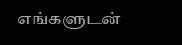எங்களுடன்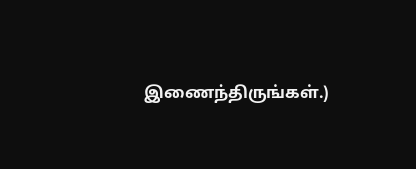இணைந்திருங்கள்.)